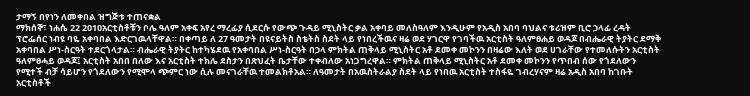ታማኝ በየነን ለመቀበል ዝግጅቱ ተጠናቋል
ማክሰኞ፣ ነሐሴ 22 2010አርቲስቶቹን ቦሌ ዓለም አቀፍ አየረ ማረፊያ ሲደርሱ የውጭ ጉዳይ ሚኒስትር ቃል አቀባይ መለስዓለም እንዲሁም የአዲስ አበባ ባህልና ቱሪዝም ቢሮ ኃላፊ ረዳት ፕሮፌሰር ነብዩ ባዬ አቀባበል እድርገዉላቸዋል። በቀጣይ ለ 27 ዓመታት በዩናይትስ ስቴትስ ስደት ላይ የነበረችዉና ዛሬ ወደ ሃገርዋ የገባችዉ አርቲስት ዓለምፀሐይ ወዳጆ በብሔራዊ ትያትር ደማቅ አቀባበል ሥነ-ስርዓት ተደርጎላታል። ብሔራዊ ትያትር ከተካሄደዉ የአቀባበል ሥነ-ስርዓት በኃላ ምክትል ጠቅላይ ሚኒስትር አቶ ደመቀ መኮንን በዛሬው እለት ወደ ሀገራቸው የተመለሱትን አርቲስት ዓለምፀሓይ ወዳጆ፤ አርቲስት አበበ በለው እና አርቲስት ተክሌ ደስታን በጽህፈት ቤታቸው ተቀብለው አነጋግረዋል። ምክትል ጠቅላይ ሚኒስትር አቶ ደመቀ መኮንን የጥበብ ሰው የጎደለውን የሚተች ብቻ ሳይሆን የጎደለውን የሚሞላ ጭምር ነው ሲሉ መናገራቸዉ ተመልክቶአል። ለዓመታት በአዉስትራልያ ስደት ላይ የነበዉ አርቲስት ተስፋዬ ገብረሃናም ዛሬ አዲስ አበባ ከገቡት አርቲስቶች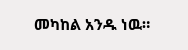መካከል አንዱ ነዉ።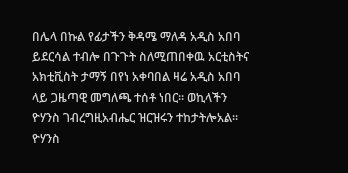በሌላ በኩል የፊታችን ቅዳሜ ማለዳ አዲስ አበባ ይደርሳል ተብሎ በጉጉት ስለሚጠበቀዉ አርቲስትና አክቲቪስት ታማኝ በየነ አቀባበል ዛሬ አዲስ አበባ ላይ ጋዜጣዊ መግለጫ ተሰቶ ነበር። ወኪላችን ዮሃንስ ገብረግዚአብሔር ዝርዝሩን ተከታትሎአል።
ዮሃንስ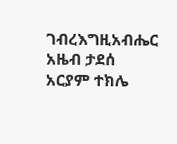ገብረእግዚአብሔር
አዜብ ታደሰ
አርያም ተክሌ